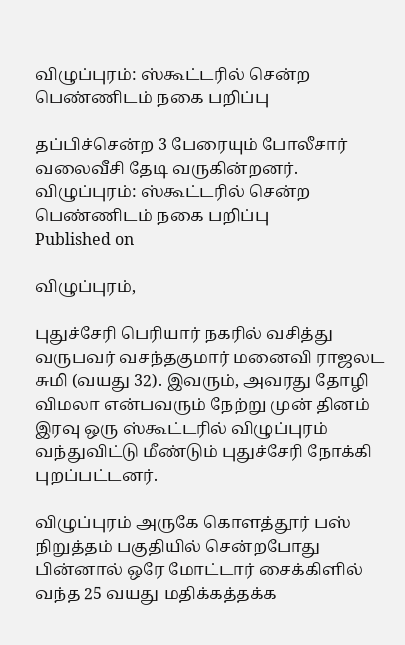விழுப்புரம்: ஸ்கூட்டரில் சென்ற பெண்ணிடம் நகை பறிப்பு

தப்பிச்சென்ற 3 பேரையும் போலீசார் வலைவீசி தேடி வருகின்றனர்.
விழுப்புரம்: ஸ்கூட்டரில் சென்ற பெண்ணிடம் நகை பறிப்பு
Published on

விழுப்புரம்,

புதுச்சேரி பெரியார் நகரில் வசித்து வருபவர் வசந்தகுமார் மனைவி ராஜலட சுமி (வயது 32). இவரும், அவரது தோழி விமலா என்பவரும் நேற்று முன் தினம் இரவு ஒரு ஸ்கூட்டரில் விழுப்புரம் வந்துவிட்டு மீண்டும் புதுச்சேரி நோக்கி புறப்பட்டனர்.

விழுப்புரம் அருகே கொளத்தூர் பஸ் நிறுத்தம் பகுதியில் சென்றபோது பின்னால் ஒரே மோட்டார் சைக்கிளில் வந்த 25 வயது மதிக்கத்தக்க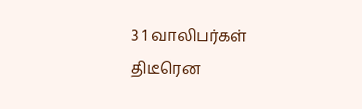3 1 வாலிபர்கள் திடீரென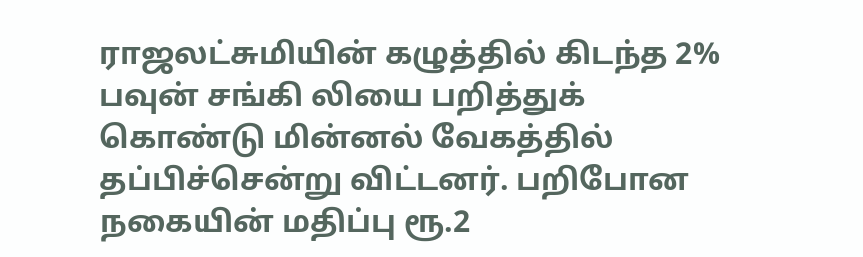ராஜலட்சுமியின் கழுத்தில் கிடந்த 2% பவுன் சங்கி லியை பறித்துக் கொண்டு மின்னல் வேகத்தில் தப்பிச்சென்று விட்டனர். பறிபோன நகையின் மதிப்பு ரூ.2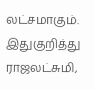லட்சமாகும். இதுகுறித்து ராஜலட்சுமி,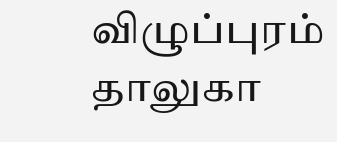விழுப்புரம் தாலுகா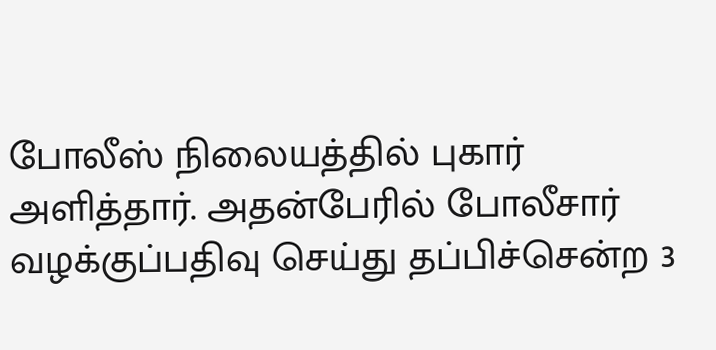போலீஸ் நிலையத்தில் புகார் அளித்தார். அதன்பேரில் போலீசார் வழக்குப்பதிவு செய்து தப்பிச்சென்ற 3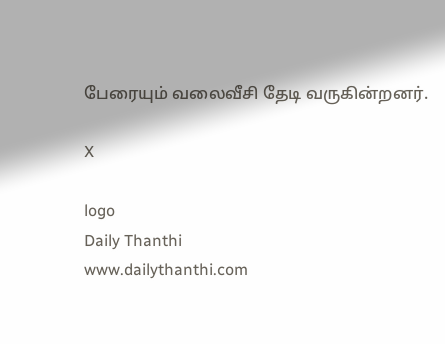பேரையும் வலைவீசி தேடி வருகின்றனர்.

X

logo
Daily Thanthi
www.dailythanthi.com